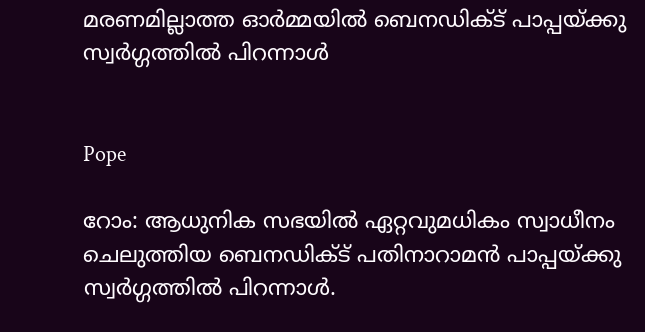മരണമില്ലാത്ത ഓര്‍മ്മയില്‍ ബെനഡിക്ട് പാപ്പയ്ക്കു സ്വര്‍ഗ്ഗത്തില്‍ പിറന്നാള്‍


Pope

റോം: ആധുനിക സഭയില്‍ ഏറ്റവുമധികം സ്വാധീനം ചെലുത്തിയ ബെനഡിക്ട് പതിനാറാമന്‍ പാപ്പയ്ക്കു സ്വര്‍ഗ്ഗത്തില്‍ പിറന്നാള്‍.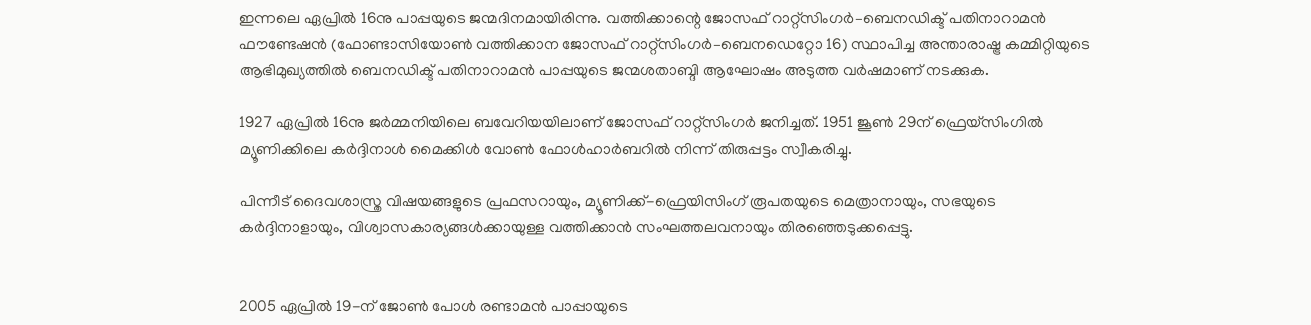ഇന്നലെ ഏപ്രില്‍ 16നു പാപ്പയുടെ ജന്മദിനമായിരിന്നു. വത്തിക്കാന്റെ ജോസഫ് റാറ്റ്സിംഗർ–ബെനഡിക്ട് പതിനാറാമൻ ഫൗണ്ടേഷൻ (ഫോണ്ടാസിയോൺ വത്തിക്കാന ജോസഫ് റാറ്റ്സിംഗർ–ബെനഡെറ്റോ 16) സ്ഥാപിച്ച അന്താരാഷ്ട്ര കമ്മിറ്റിയുടെ ആഭിമുഖ്യത്തില്‍ ബെനഡിക്ട് പതിനാറാമന്‍ പാപ്പയുടെ ജന്മശതാബ്ദി ആഘോഷം അടുത്ത വര്‍ഷമാണ് നടക്കുക.

1927 ഏപ്രില്‍ 16നു ജര്‍മ്മനിയിലെ ബവേറിയയിലാണ് ജോസഫ് റാറ്റ്സിംഗര്‍ ജനിച്ചത്. 1951 ജൂൺ 29ന്‌ ഫ്രെയ്‌സിംഗിൽ മ്യൂണിക്കിലെ കർദ്ദിനാൾ മൈക്കിൾ വോൺ ഫോൾഹാർബറിൽ നിന്ന്‌ തിരുപ്പട്ടം സ്വീകരിച്ചു.

പിന്നീട് ദൈവശാസ്ത്ര വിഷയങ്ങളുടെ പ്രഫസറായും, മ്യൂണിക്ക്-ഫ്രെയിസിംഗ് രൂപതയുടെ മെത്രാനായും, സഭയുടെ കര്‍ദ്ദിനാളായും, വിശ്വാസകാര്യങ്ങള്‍ക്കായുള്ള വത്തിക്കാന്‍ സംഘത്തലവനായും തിരഞ്ഞെടുക്കപ്പെട്ടു.


2005 ഏപ്രില്‍ 19-ന് ജോണ്‍ പോള്‍ രണ്ടാമന്‍ പാപ്പായുടെ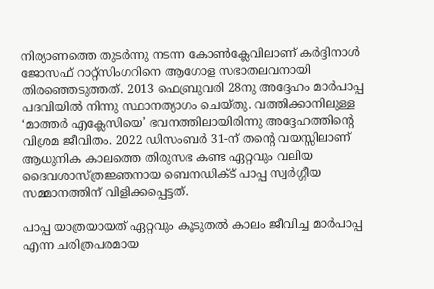നിര്യാണത്തെ തുടര്‍ന്നു നടന്ന കോണ്‍ക്ലേവിലാണ് കര്‍ദ്ദിനാള്‍ ജോസഫ് റാറ്റ്സിംഗറിനെ ആഗോള സഭാതലവനായി തിരഞ്ഞെടുത്തത്. 2013 ഫെബ്രുവരി 28നു അദ്ദേഹം മാര്‍പാപ്പ പദവിയില്‍ നിന്നു സ്ഥാനത്യാഗം ചെയ്തു. വത്തിക്കാനിലുള്ള ‘മാത്തര്‍ എക്ലേസിയെ’ ഭവനത്തിലായിരിന്നു അദ്ദേഹത്തിന്റെ വിശ്രമ ജീവിതം. 2022 ഡിസംബർ 31-ന് തന്റെ വയസ്സിലാണ് ആധുനിക കാലത്തെ തിരുസഭ കണ്ട ഏറ്റവും വലിയ ദൈവശാസ്ത്രജ്ഞനായ ബെനഡിക്ട് പാപ്പ സ്വര്‍ഗ്ഗീയ സമ്മാനത്തിന് വിളിക്കപ്പെട്ടത്.

പാപ്പ യാത്രയായത് ഏറ്റവും കൂടുതൽ കാലം ജീവിച്ച മാർപാപ്പ എന്ന ചരിത്രപരമായ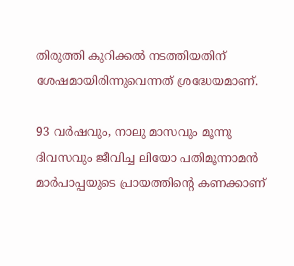തിരുത്തി കുറിക്കല്‍ നടത്തിയതിന് ശേഷമായിരിന്നുവെന്നത് ശ്രദ്ധേയമാണ്.

93 വർഷവും, നാലു മാസവും മൂന്നു ദിവസവും ജീവിച്ച ലിയോ പതിമൂന്നാമൻ മാർപാപ്പയുടെ പ്രായത്തിന്റെ കണക്കാണ്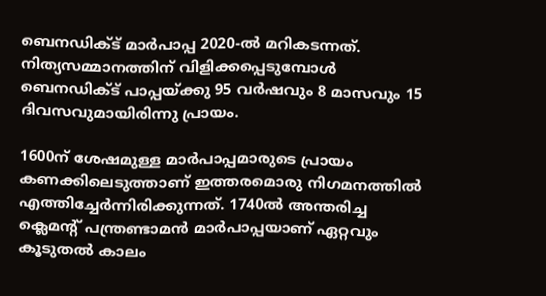ബെനഡിക്ട് മാർപാപ്പ 2020-ല്‍ മറികടന്നത്. നിത്യസമ്മാനത്തിന് വിളിക്കപ്പെടുമ്പോള്‍ ബെനഡിക്ട് പാപ്പയ്ക്കു 95 വര്‍ഷവും 8 മാസവും 15 ദിവസവുമായിരിന്നു പ്രായം.

1600ന് ശേഷമുള്ള മാർപാപ്പമാരുടെ പ്രായം കണക്കിലെടുത്താണ് ഇത്തരമൊരു നിഗമനത്തിൽ എത്തിച്ചേർന്നിരിക്കുന്നത്. 1740ൽ അന്തരിച്ച ക്ലെമന്റ് പന്ത്രണ്ടാമൻ മാർപാപ്പയാണ് ഏറ്റവും കൂടുതൽ കാലം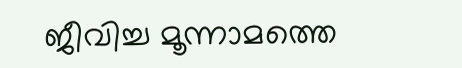ജീവിച്ച മൂന്നാമത്തെ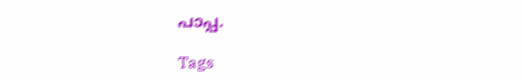പാപ്പ.

Tags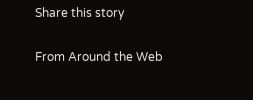Share this story

From Around the Web